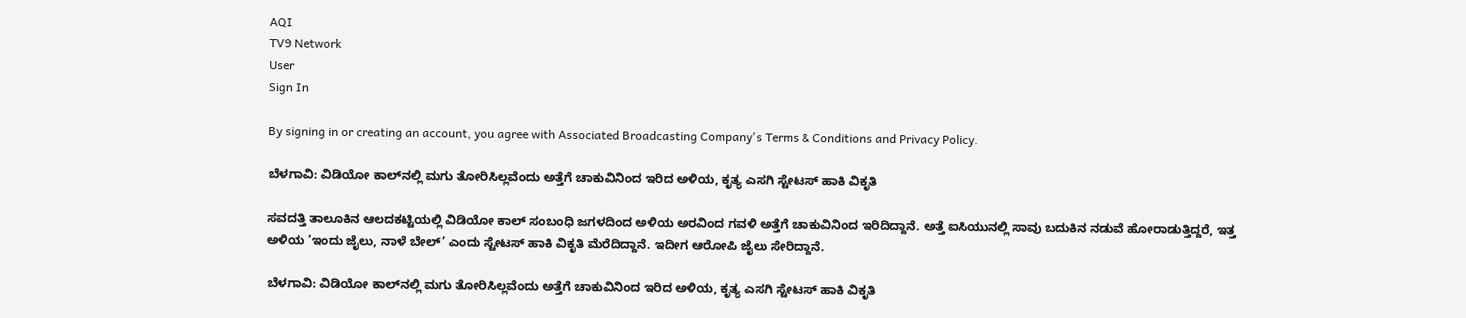AQI
TV9 Network
User
Sign In

By signing in or creating an account, you agree with Associated Broadcasting Company's Terms & Conditions and Privacy Policy.

ಬೆಳಗಾವಿ: ವಿಡಿಯೋ ಕಾಲ್‌ನಲ್ಲಿ ಮಗು ತೋರಿಸಿಲ್ಲವೆಂದು ಅತ್ತೆಗೆ ಚಾಕುವಿನಿಂದ ಇರಿದ ಅಳಿಯ, ಕೃತ್ಯ ಎಸಗಿ ಸ್ಟೇಟಸ್ ಹಾಕಿ ವಿಕೃತಿ

ಸವದತ್ತಿ ತಾಲೂಕಿನ ಆಲದಕಟ್ಟಿಯಲ್ಲಿ ವಿಡಿಯೋ ಕಾಲ್ ಸಂಬಂಧಿ ಜಗಳದಿಂದ ಅಳಿಯ ಅರವಿಂದ ಗವಳಿ ಅತ್ತೆಗೆ ಚಾಕುವಿನಿಂದ ಇರಿದಿದ್ದಾನೆ. ಅತ್ತೆ ಐಸಿಯುನಲ್ಲಿ ಸಾವು ಬದುಕಿನ ನಡುವೆ ಹೋರಾಡುತ್ತಿದ್ದರೆ, ಇತ್ತ ಅಳಿಯ ‘ಇಂದು ಜೈಲು, ನಾಳೆ ಬೇಲ್’ ಎಂದು ಸ್ಟೇಟಸ್ ಹಾಕಿ ವಿಕೃತಿ ಮೆರೆದಿದ್ದಾನೆ. ಇದೀಗ ಆರೋಪಿ ಜೈಲು ಸೇರಿದ್ದಾನೆ.

ಬೆಳಗಾವಿ: ವಿಡಿಯೋ ಕಾಲ್‌ನಲ್ಲಿ ಮಗು ತೋರಿಸಿಲ್ಲವೆಂದು ಅತ್ತೆಗೆ ಚಾಕುವಿನಿಂದ ಇರಿದ ಅಳಿಯ, ಕೃತ್ಯ ಎಸಗಿ ಸ್ಟೇಟಸ್ ಹಾಕಿ ವಿಕೃತಿ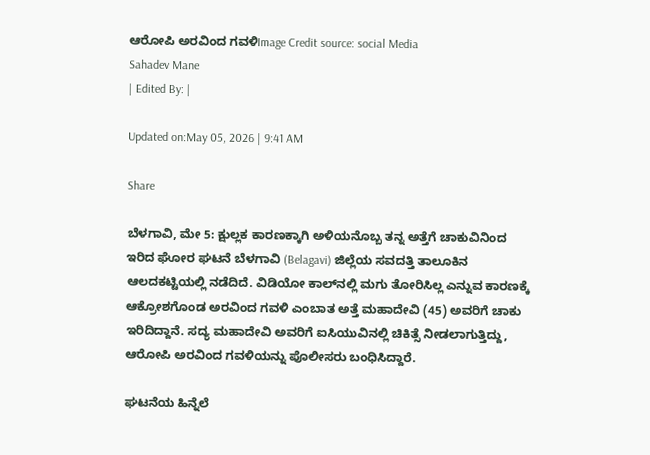ಆರೋಪಿ ಅರವಿಂದ ಗವಳಿImage Credit source: social Media
Sahadev Mane
| Edited By: |

Updated on:May 05, 2026 | 9:41 AM

Share

ಬೆಳಗಾವಿ, ಮೇ 5: ಕ್ಷುಲ್ಲಕ ಕಾರಣಕ್ಕಾಗಿ ಅಳಿಯನೊಬ್ಬ ತನ್ನ ಅತ್ತೆಗೆ ಚಾಕುವಿನಿಂದ ಇರಿದ ಘೋರ ಘಟನೆ ಬೆಳಗಾವಿ (Belagavi) ಜಿಲ್ಲೆಯ ಸವದತ್ತಿ ತಾಲೂಕಿನ ಆಲದಕಟ್ಟಿಯಲ್ಲಿ ನಡೆದಿದೆ. ವಿಡಿಯೋ ಕಾಲ್‌ನಲ್ಲಿ ಮಗು ತೋರಿಸಿಲ್ಲ ಎನ್ನುವ ಕಾರಣಕ್ಕೆ ಆಕ್ರೋಶಗೊಂಡ ಅರವಿಂದ ಗವಳಿ ಎಂಬಾತ ಅತ್ತೆ ಮಹಾದೇವಿ (45) ಅವರಿಗೆ ಚಾಕು ಇರಿದಿದ್ದಾನೆ. ಸದ್ಯ ಮಹಾದೇವಿ ಅವರಿಗೆ ಐಸಿಯುವಿನಲ್ಲಿ ಚಿಕಿತ್ಸೆ ನೀಡಲಾಗುತ್ತಿದ್ದು, ಆರೋಪಿ ಅರವಿಂದ ಗವಳಿಯನ್ನು ಪೊಲೀಸರು ಬಂಧಿಸಿದ್ದಾರೆ.

ಘಟನೆಯ ಹಿನ್ನೆಲೆ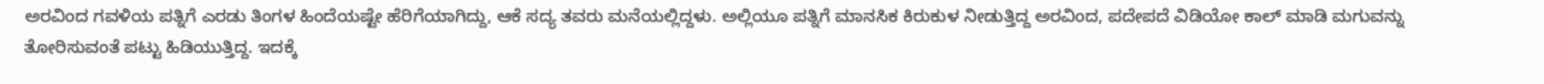ಅರವಿಂದ ಗವಳಿಯ ಪತ್ನಿಗೆ ಎರಡು ತಿಂಗಳ ಹಿಂದೆಯಷ್ಟೇ ಹೆರಿಗೆಯಾಗಿದ್ದು, ಆಕೆ ಸದ್ಯ ತವರು ಮನೆಯಲ್ಲಿದ್ದಳು. ಅಲ್ಲಿಯೂ ಪತ್ನಿಗೆ ಮಾನಸಿಕ ಕಿರುಕುಳ ನೀಡುತ್ತಿದ್ದ ಅರವಿಂದ, ಪದೇಪದೆ ವಿಡಿಯೋ ಕಾಲ್ ಮಾಡಿ ಮಗುವನ್ನು ತೋರಿಸುವಂತೆ ಪಟ್ಟು ಹಿಡಿಯುತ್ತಿದ್ದ. ಇದಕ್ಕೆ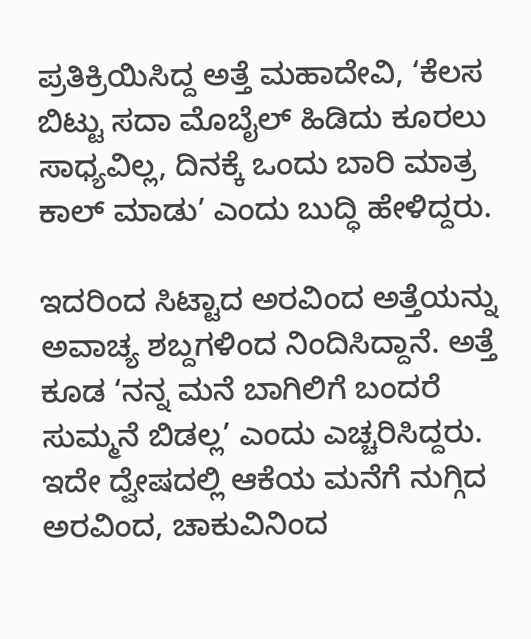ಪ್ರತಿಕ್ರಿಯಿಸಿದ್ದ ಅತ್ತೆ ಮಹಾದೇವಿ, ‘ಕೆಲಸ ಬಿಟ್ಟು ಸದಾ ಮೊಬೈಲ್ ಹಿಡಿದು ಕೂರಲು ಸಾಧ್ಯವಿಲ್ಲ, ದಿನಕ್ಕೆ ಒಂದು ಬಾರಿ ಮಾತ್ರ ಕಾಲ್ ಮಾಡು’ ಎಂದು ಬುದ್ಧಿ ಹೇಳಿದ್ದರು.

ಇದರಿಂದ ಸಿಟ್ಟಾದ ಅರವಿಂದ ಅತ್ತೆಯನ್ನು ಅವಾಚ್ಯ ಶಬ್ದಗಳಿಂದ ನಿಂದಿಸಿದ್ದಾನೆ. ಅತ್ತೆ ಕೂಡ ‘ನನ್ನ ಮನೆ ಬಾಗಿಲಿಗೆ ಬಂದರೆ ಸುಮ್ಮನೆ ಬಿಡಲ್ಲ’ ಎಂದು ಎಚ್ಚರಿಸಿದ್ದರು. ಇದೇ ದ್ವೇಷದಲ್ಲಿ ಆಕೆಯ ಮನೆಗೆ ನುಗ್ಗಿದ ಅರವಿಂದ, ಚಾಕುವಿನಿಂದ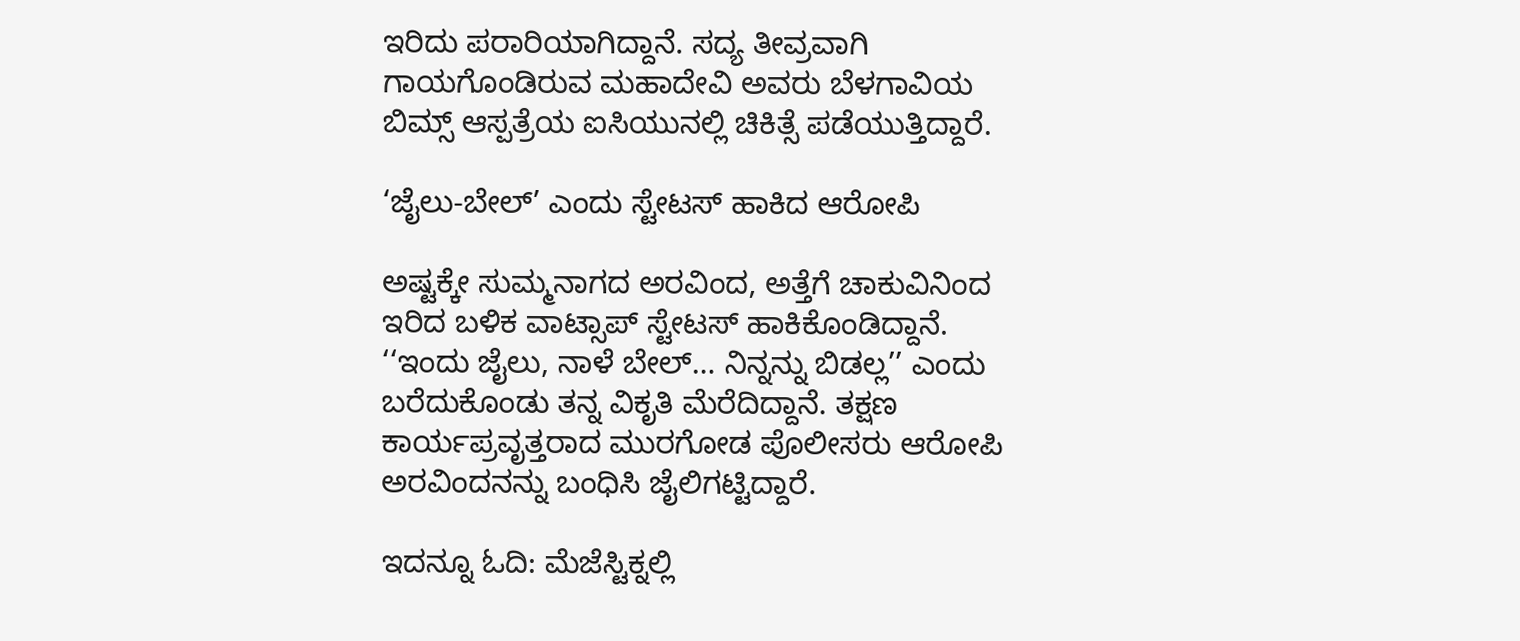ಇರಿದು ಪರಾರಿಯಾಗಿದ್ದಾನೆ. ಸದ್ಯ ತೀವ್ರವಾಗಿ ಗಾಯಗೊಂಡಿರುವ ಮಹಾದೇವಿ ಅವರು ಬೆಳಗಾವಿಯ ಬಿಮ್ಸ್ ಆಸ್ಪತ್ರೆಯ ಐಸಿಯುನಲ್ಲಿ ಚಿಕಿತ್ಸೆ ಪಡೆಯುತ್ತಿದ್ದಾರೆ.

‘ಜೈಲು-ಬೇಲ್’ ಎಂದು ಸ್ಟೇಟಸ್ ಹಾಕಿದ ಆರೋಪಿ

ಅಷ್ಟಕ್ಕೇ ಸುಮ್ಮನಾಗದ ಅರವಿಂದ, ಅತ್ತೆಗೆ ಚಾಕುವಿನಿಂದ ಇರಿದ ಬಳಿಕ ವಾಟ್ಸಾಪ್ ಸ್ಟೇಟಸ್ ಹಾಕಿಕೊಂಡಿದ್ದಾನೆ. ‘‘ಇಂದು ಜೈಲು, ನಾಳೆ ಬೇಲ್… ನಿನ್ನನ್ನು ಬಿಡಲ್ಲ’’ ಎಂದು ಬರೆದುಕೊಂಡು ತನ್ನ ವಿಕೃತಿ ಮೆರೆದಿದ್ದಾನೆ. ತಕ್ಷಣ ಕಾರ್ಯಪ್ರವೃತ್ತರಾದ ಮುರಗೋಡ ಪೊಲೀಸರು ಆರೋಪಿ ಅರವಿಂದನನ್ನು ಬಂಧಿಸಿ ಜೈಲಿಗಟ್ಟಿದ್ದಾರೆ.

ಇದನ್ನೂ ಓದಿ: ಮೆಜೆಸ್ಟಿಕ್ನಲ್ಲಿ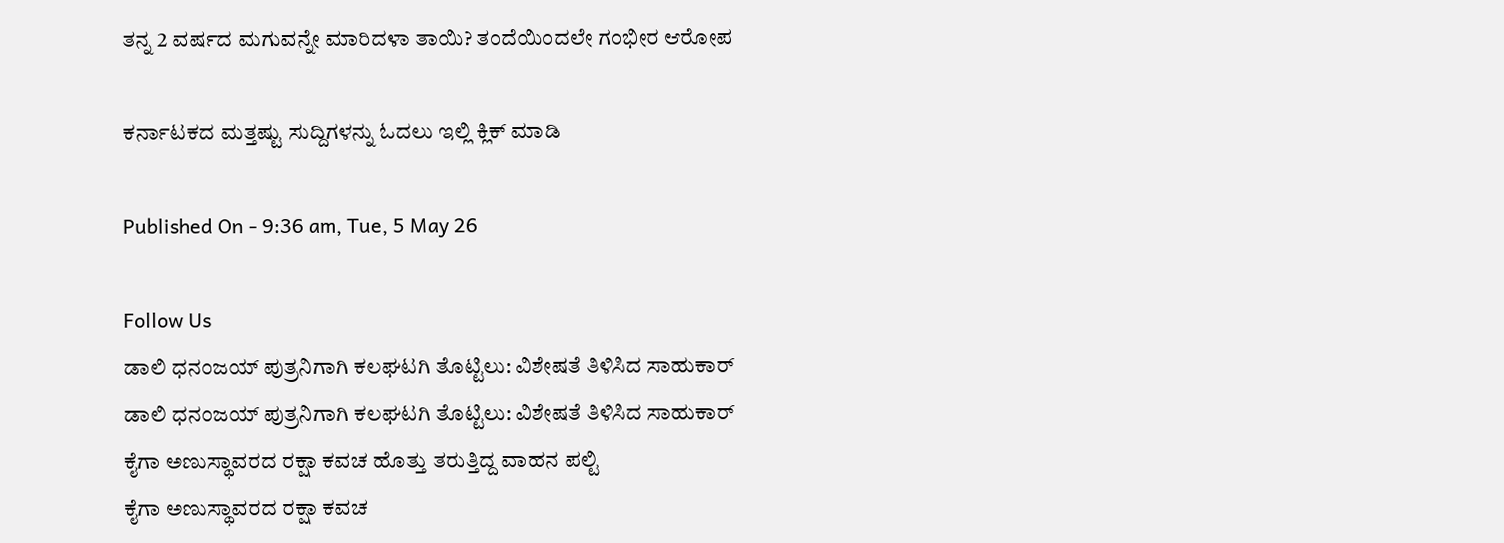ತನ್ನ 2 ವರ್ಷದ ಮಗುವನ್ನೇ ಮಾರಿದಳಾ ತಾಯಿ? ತಂದೆಯಿಂದಲೇ ಗಂಭೀರ ಆರೋಪ

ಕರ್ನಾಟಕದ ಮತ್ತಷ್ಟು ಸುದ್ದಿಗಳನ್ನು ಓದಲು ಇಲ್ಲಿ ಕ್ಲಿಕ್ ಮಾಡಿ

Published On - 9:36 am, Tue, 5 May 26

Follow Us
ಡಾಲಿ ಧನಂಜಯ್ ಪುತ್ರನಿಗಾಗಿ ಕಲಘಟಗಿ ತೊಟ್ಟಿಲು: ವಿಶೇಷತೆ ತಿಳಿಸಿದ ಸಾಹುಕಾರ್
ಡಾಲಿ ಧನಂಜಯ್ ಪುತ್ರನಿಗಾಗಿ ಕಲಘಟಗಿ ತೊಟ್ಟಿಲು: ವಿಶೇಷತೆ ತಿಳಿಸಿದ ಸಾಹುಕಾರ್
ಕೈಗಾ ಅಣುಸ್ಥಾವರದ ರಕ್ಷಾ ಕವಚ‌ ಹೊತ್ತು ತರುತ್ತಿದ್ದ ವಾಹನ ಪಲ್ಟಿ
ಕೈಗಾ ಅಣುಸ್ಥಾವರದ ರಕ್ಷಾ ಕವಚ‌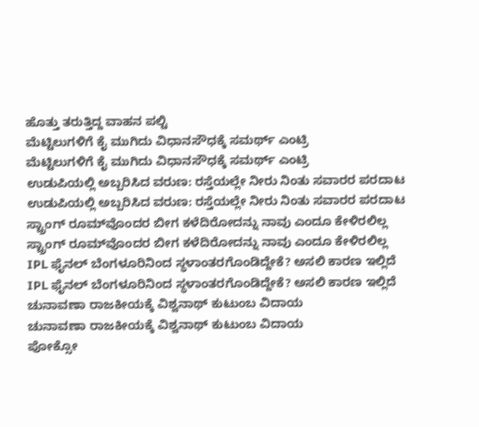ಹೊತ್ತು ತರುತ್ತಿದ್ದ ವಾಹನ ಪಲ್ಟಿ
ಮೆಟ್ಟಿಲುಗಳಿಗೆ ಕೈ ಮುಗಿದು ವಿಧಾನಸೌಧಕ್ಕೆ ಸಮರ್ಥ್ ಎಂಟ್ರಿ
ಮೆಟ್ಟಿಲುಗಳಿಗೆ ಕೈ ಮುಗಿದು ವಿಧಾನಸೌಧಕ್ಕೆ ಸಮರ್ಥ್ ಎಂಟ್ರಿ
ಉಡುಪಿಯಲ್ಲಿ ಅಬ್ಬರಿಸಿದ ವರುಣ: ರಸ್ತೆಯಲ್ಲೇ ನೀರು ನಿಂತು ಸವಾರರ ಪರದಾಟ
ಉಡುಪಿಯಲ್ಲಿ ಅಬ್ಬರಿಸಿದ ವರುಣ: ರಸ್ತೆಯಲ್ಲೇ ನೀರು ನಿಂತು ಸವಾರರ ಪರದಾಟ
ಸ್ಟ್ರಾಂಗ್‌ ರೂಮ್‌ವೊಂದರ ಬೀಗ ಕಳೆದಿರೋದನ್ನು ನಾವು ಎಂದೂ ಕೇಳಿರಲಿಲ್ಲ
ಸ್ಟ್ರಾಂಗ್‌ ರೂಮ್‌ವೊಂದರ ಬೀಗ ಕಳೆದಿರೋದನ್ನು ನಾವು ಎಂದೂ ಕೇಳಿರಲಿಲ್ಲ
IPL ಫೈನಲ್ ಬೆಂಗಳೂರಿನಿಂದ ಸ್ಥಳಾಂತರಗೊಂಡಿದ್ದೇಕೆ? ಅಸಲಿ ಕಾರಣ ಇಲ್ಲಿದೆ
IPL ಫೈನಲ್ ಬೆಂಗಳೂರಿನಿಂದ ಸ್ಥಳಾಂತರಗೊಂಡಿದ್ದೇಕೆ? ಅಸಲಿ ಕಾರಣ ಇಲ್ಲಿದೆ
ಚುನಾವಣಾ ರಾಜಕೀಯಕ್ಕೆ ವಿಶ್ವನಾಥ್ ಕುಟುಂಬ ವಿದಾಯ
ಚುನಾವಣಾ ರಾಜಕೀಯಕ್ಕೆ ವಿಶ್ವನಾಥ್ ಕುಟುಂಬ ವಿದಾಯ
ಪೋಕ್ಸೋ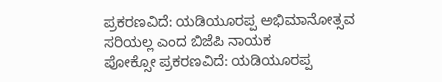ಪ್ರಕರಣವಿದೆ: ಯಡಿಯೂರಪ್ಪ ಅಭಿಮಾನೋತ್ಸವ ಸರಿಯಲ್ಲ ಎಂದ ಬಿಜೆಪಿ ನಾಯಕ
ಪೋಕ್ಸೋ ಪ್ರಕರಣವಿದೆ: ಯಡಿಯೂರಪ್ಪ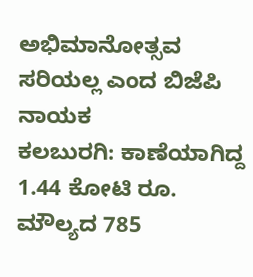ಅಭಿಮಾನೋತ್ಸವ ಸರಿಯಲ್ಲ ಎಂದ ಬಿಜೆಪಿ ನಾಯಕ
ಕಲಬುರಗಿ: ಕಾಣೆಯಾಗಿದ್ದ 1.44 ಕೋಟಿ ರೂ. ಮೌಲ್ಯದ 785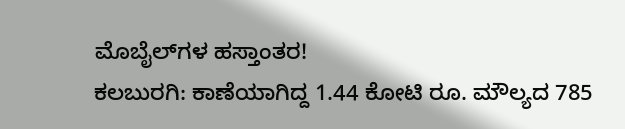ಮೊಬೈಲ್‌ಗಳ ಹಸ್ತಾಂತರ!
ಕಲಬುರಗಿ: ಕಾಣೆಯಾಗಿದ್ದ 1.44 ಕೋಟಿ ರೂ. ಮೌಲ್ಯದ 785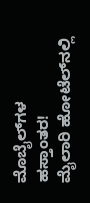ಮೊಬೈಲ್‌ಗಳ ಹಸ್ತಾಂತರ!
ಮೈಲಾರಿ ಹೋಟೆಲ್‌ನಲ್ಲಿ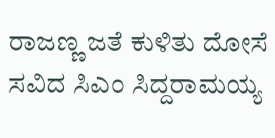ರಾಜಣ್ಣ ಜತೆ ಕುಳಿತು ದೋಸೆ ಸವಿದ ಸಿಎಂ ಸಿದ್ದರಾಮಯ್ಯ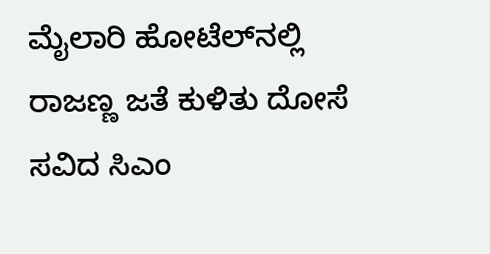ಮೈಲಾರಿ ಹೋಟೆಲ್‌ನಲ್ಲಿ ರಾಜಣ್ಣ ಜತೆ ಕುಳಿತು ದೋಸೆ ಸವಿದ ಸಿಎಂ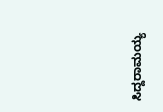ಸಿದ್ದರಾಮಯ್ಯ